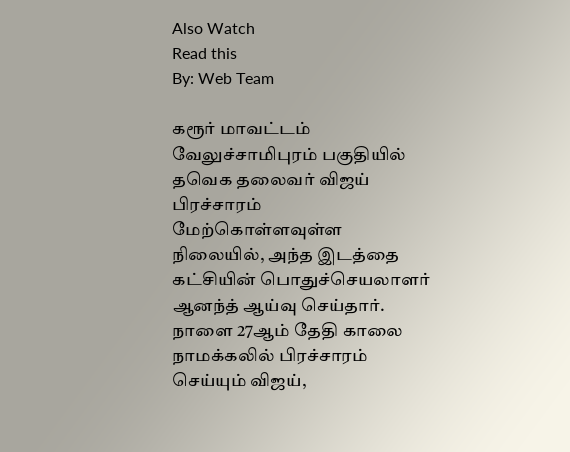Also Watch
Read this
By: Web Team

கரூர் மாவட்டம் வேலுச்சாமிபுரம் பகுதியில் தவெக தலைவர் விஜய் பிரச்சாரம் மேற்கொள்ளவுள்ள நிலையில், அந்த இடத்தை கட்சியின் பொதுச்செயலாளர் ஆனந்த் ஆய்வு செய்தார். நாளை 27ஆம் தேதி காலை நாமக்கலில் பிரச்சாரம் செய்யும் விஜய்,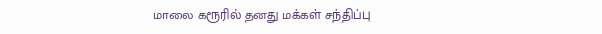மாலை கரூரில் தனது மக்கள் சந்திப்பு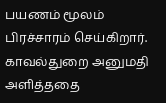பயணம் மூலம் பிரச்சாரம் செய்கிறார்.
காவல்துறை அனுமதி அளித்ததை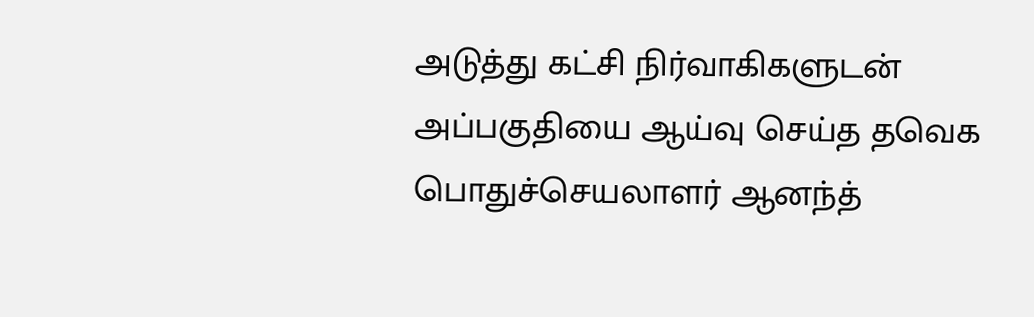அடுத்து கட்சி நிர்வாகிகளுடன் அப்பகுதியை ஆய்வு செய்த தவெக பொதுச்செயலாளர் ஆனந்த்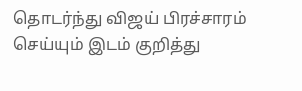தொடர்ந்து விஜய் பிரச்சாரம் செய்யும் இடம் குறித்து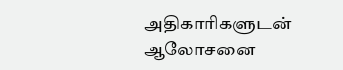அதிகாரிகளுடன் ஆலோசனை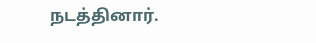நடத்தினார்.